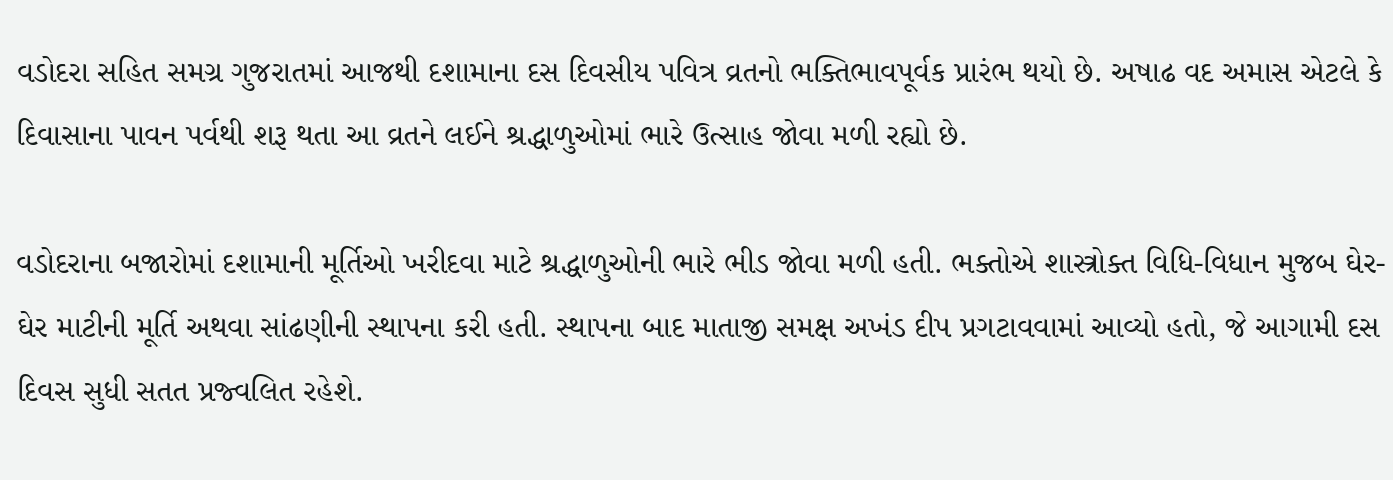વડોદરા સહિત સમગ્ર ગુજરાતમાં આજથી દશામાના દસ દિવસીય પવિત્ર વ્રતનો ભક્તિભાવપૂર્વક પ્રારંભ થયો છે. અષાઢ વદ અમાસ એટલે કે દિવાસાના પાવન પર્વથી શરૂ થતા આ વ્રતને લઈને શ્રદ્ધાળુઓમાં ભારે ઉત્સાહ જોવા મળી રહ્યો છે.

વડોદરાના બજારોમાં દશામાની મૂર્તિઓ ખરીદવા માટે શ્રદ્ધાળુઓની ભારે ભીડ જોવા મળી હતી. ભક્તોએ શાસ્ત્રોક્ત વિધિ-વિધાન મુજબ ઘેર-ઘેર માટીની મૂર્તિ અથવા સાંઢણીની સ્થાપના કરી હતી. સ્થાપના બાદ માતાજી સમક્ષ અખંડ દીપ પ્રગટાવવામાં આવ્યો હતો, જે આગામી દસ દિવસ સુધી સતત પ્રજ્વલિત રહેશે.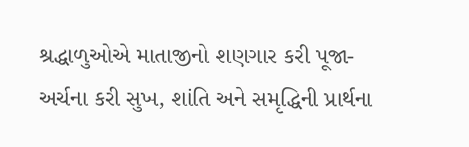શ્રદ્ધાળુઓએ માતાજીનો શણગાર કરી પૂજા-અર્ચના કરી સુખ, શાંતિ અને સમૃદ્ધિની પ્રાર્થના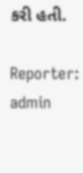કરી હતી.

Reporter: admin